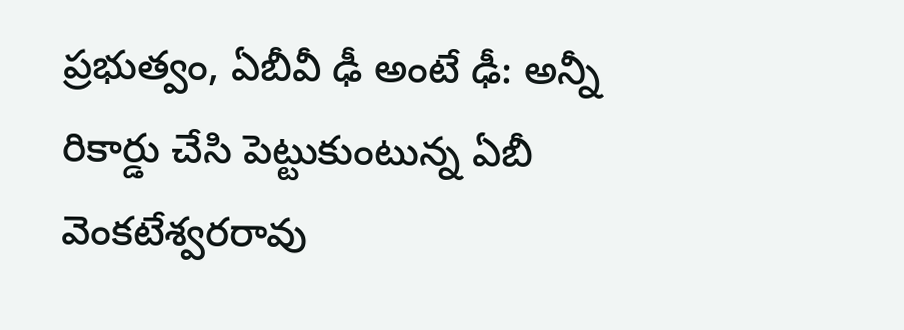ప్రభుత్వం, ఏబీవీ ఢీ అంటే ఢీ: అన్నీ రికార్డు చేసి పెట్టుకుంటున్న ఏబీ వెంకటేశ్వరరావు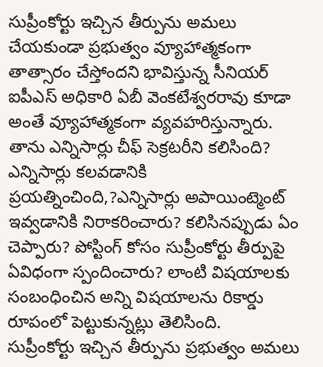సుప్రీంకోర్టు ఇచ్చిన తీర్పును అమలు చేయకుండా ప్రభుత్వం వ్యూహాత్మకంగా తాత్సారం చేస్తోందని భావిస్తున్న సీనియర్ ఐపీఎస్ అధికారి ఏబీ వెంకటేశ్వరరావు కూడా అంతే వ్యూహాత్మకంగా వ్యవహరిస్తున్నారు. తాను ఎన్నిసార్లు చీఫ్ సెక్రటరీని కలిసింది? ఎన్నిసార్లు కలవడానికి ప్రయత్నించింది,?ఎన్నిసార్లు అపాయింట్మెంట్ ఇవ్వడానికి నిరాకరించారు? కలిసినప్పుడు ఏం చెప్పారు? పోస్టింగ్ కోసం సుప్రీంకోర్టు తీర్పుపై ఏవిధంగా స్పందించారు? లాంటి విషయాలకు సంబంధించిన అన్ని విషయాలను రికార్డు రూపంలో పెట్టుకున్నట్లు తెలిసింది.
సుప్రీంకోర్టు ఇచ్చిన తీర్పును ప్రభుత్వం అమలు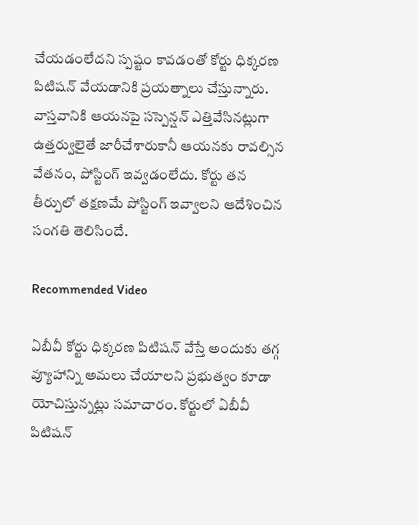చేయడంలేదని స్పష్టం కావడంతో కోర్టు ధిక్కరణ పిటిషన్ వేయడానికి ప్రయత్నాలు చేస్తున్నారు. వాస్తవానికి ఆయనపై సస్పెన్షన్ ఎత్తివేసినట్లుగా ఉత్తర్వులైతే జారీచేశారుకానీ ఆయనకు రావల్సిన వేతనం, పోస్టింగ్ ఇవ్వడంలేదు. కోర్టు తన తీర్పులో తక్షణమే పోస్టింగ్ ఇవ్వాలని ఆదేశించిన సంగతి తెలిసిందే.

Recommended Video

ఏబీవీ కోర్టు ధిక్కరణ పిటిషన్ వేస్తే అందుకు తగ్గ వ్యూహాన్ని అమలు చేయాలని ప్రభుత్వం కూడా యోచిస్తున్నట్లు సమాచారం. కోర్టులో ఏబీవీ పిటిషన్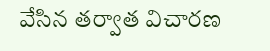వేసిన తర్వాత విచారణ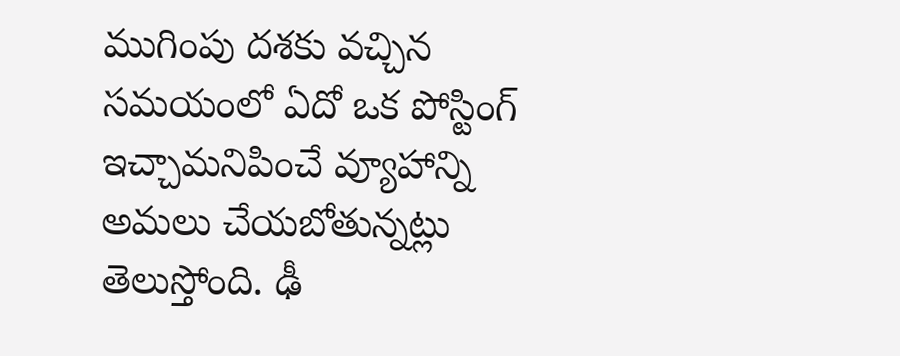ముగింపు దశకు వచ్చిన సమయంలో ఏదో ఒక పోస్టింగ్ ఇచ్చామనిపించే వ్యూహాన్ని అమలు చేయబోతున్నట్లు తెలుస్తోంది. ఢీ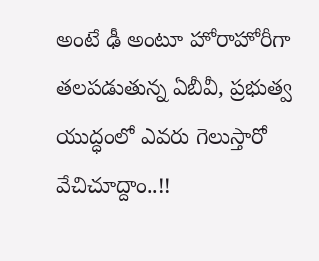అంటే ఢీ అంటూ హోరాహోరీగా తలపడుతున్న ఏబీవీ, ప్రభుత్వ యుద్ధంలో ఎవరు గెలుస్తారో వేచిచూద్దాం..!!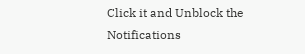Click it and Unblock the Notifications